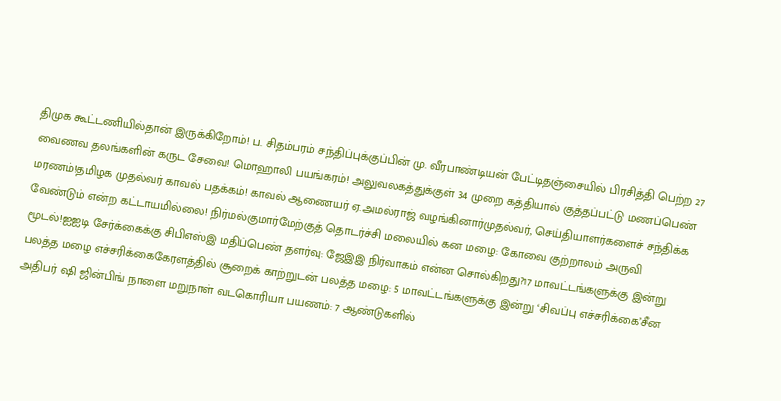திமுக கூட்டணியில்தான் இருக்கிறோம்! ப. சிதம்பரம் சந்திப்புக்குப்பின் மு. வீரபாண்டியன் பேட்டிதஞ்சையில் பிரசித்தி பெற்ற 27 வைணவ தலங்களின் கருட சேவை! மொஹாலி பயங்கரம்! அலுவலகத்துக்குள் 34 முறை கத்தியால் குத்தப்பட்டு மணப்பெண் மரணம்!தமிழக முதல்வர் காவல் பதக்கம்! காவல் ஆணையர் ஏ.அமல்ராஜ் வழங்கினார்முதல்வர், செய்தியாளர்களைச் சந்திக்க வேண்டும் என்ற கட்டாயமில்லை! நிர்மல்குமார்மேற்குத் தொடர்ச்சி மலையில் கன மழை: கோவை குற்றாலம் அருவி மூடல்!ஐஐடி சேர்க்கைக்கு சிபிஎஸ்இ மதிப்பெண் தளர்வு: ஜேஇஇ நிர்வாகம் என்ன சொல்கிறது?17 மாவட்டங்களுக்கு இன்று பலத்த மழை எச்சரிக்கைகேரளத்தில் சூறைக் காற்றுடன் பலத்த மழை: 5 மாவட்டங்களுக்கு இன்று ‘சிவப்பு எச்சரிக்கை’சீன அதிபர் ஷி ஜின்பிங் நாளை மறுநாள் வடகொரியா பயணம்: 7 ஆண்டுகளில்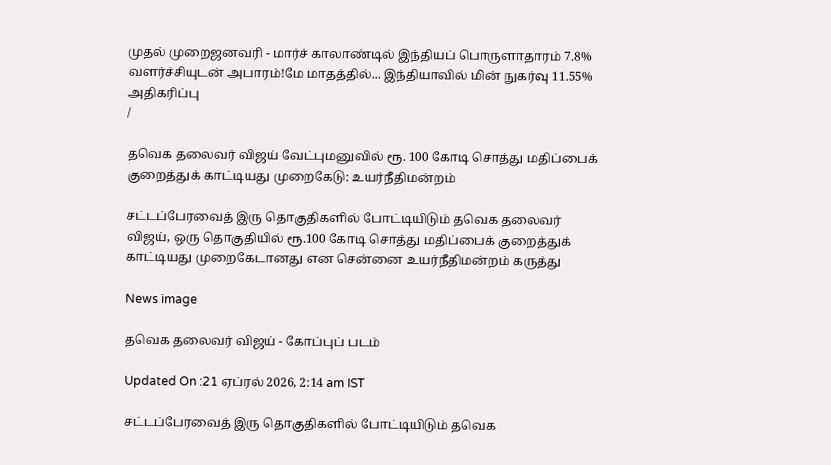முதல் முறைஜனவரி - மார்ச் காலாண்டில் இந்தியப் பொருளாதாரம் 7.8% வளர்ச்சியுடன் அபாரம்!மே மாதத்தில்... இந்தியாவில் மின் நுகர்வு 11.55% அதிகரிப்பு
/

தவெக தலைவர் விஜய் வேட்புமனுவில் ரூ. 100 கோடி சொத்து மதிப்பைக் குறைத்துக் காட்டியது முறைகேடு: உயர்நீதிமன்றம்

சட்டப்பேரவைத் இரு தொகுதிகளில் போட்டியிடும் தவெக தலைவர் விஜய், ஒரு தொகுதியில் ரூ.100 கோடி சொத்து மதிப்பைக் குறைத்துக் காட்டியது முறைகேடானது என சென்னை உயர்நீதிமன்றம் கருத்து

News image

தவெக தலைவர் விஜய் - கோப்புப் படம்

Updated On :21 ஏப்ரல் 2026, 2:14 am IST

சட்டப்பேரவைத் இரு தொகுதிகளில் போட்டியிடும் தவெக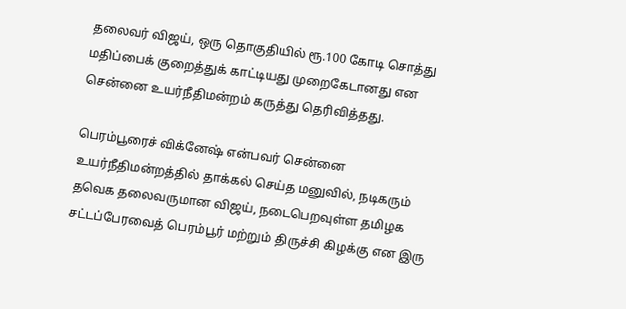தலைவர் விஜய், ஒரு தொகுதியில் ரூ.100 கோடி சொத்து மதிப்பைக் குறைத்துக் காட்டியது முறைகேடானது என சென்னை உயர்நீதிமன்றம் கருத்து தெரிவித்தது.

பெரம்பூரைச் விக்னேஷ் என்பவர் சென்னை உயர்நீதிமன்றத்தில் தாக்கல் செய்த மனுவில், நடிகரும் தவெக தலைவருமான விஜய், நடைபெறவுள்ள தமிழக சட்டப்பேரவைத் பெரம்பூர் மற்றும் திருச்சி கிழக்கு என இரு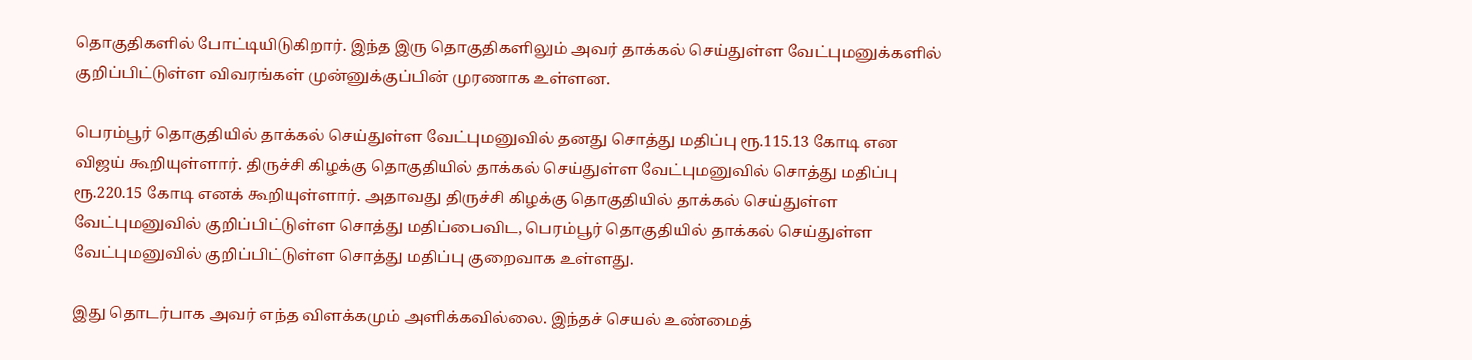தொகுதிகளில் போட்டியிடுகிறார். இந்த இரு தொகுதிகளிலும் அவர் தாக்கல் செய்துள்ள வேட்புமனுக்களில் குறிப்பிட்டுள்ள விவரங்கள் முன்னுக்குப்பின் முரணாக உள்ளன.

பெரம்பூர் தொகுதியில் தாக்கல் செய்துள்ள வேட்புமனுவில் தனது சொத்து மதிப்பு ரூ.115.13 கோடி என விஜய் கூறியுள்ளார். திருச்சி கிழக்கு தொகுதியில் தாக்கல் செய்துள்ள வேட்புமனுவில் சொத்து மதிப்பு ரூ.220.15 கோடி எனக் கூறியுள்ளார். அதாவது திருச்சி கிழக்கு தொகுதியில் தாக்கல் செய்துள்ள வேட்புமனுவில் குறிப்பிட்டுள்ள சொத்து மதிப்பைவிட, பெரம்பூர் தொகுதியில் தாக்கல் செய்துள்ள வேட்புமனுவில் குறிப்பிட்டுள்ள சொத்து மதிப்பு குறைவாக உள்ளது.

இது தொடர்பாக அவர் எந்த விளக்கமும் அளிக்கவில்லை. இந்தச் செயல் உண்மைத்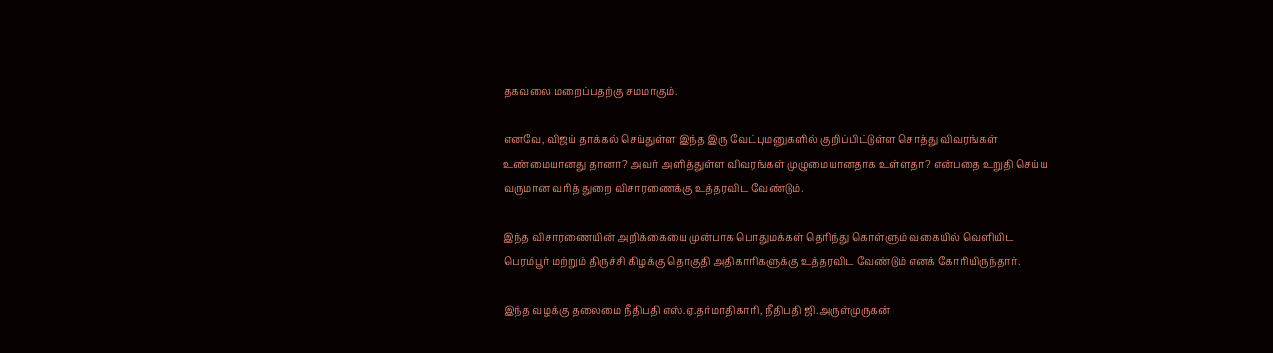தகவலை மறைப்பதற்கு சமமாகும்.

எனவே, விஜய் தாக்கல் செய்துள்ள இந்த இரு வேட்புமனுகளில் குறிப்பிட்டுள்ள சொத்து விவரங்கள் உண்மையானது தானா? அவர் அளித்துள்ள விவரங்கள் முழுமையானதாக உள்ளதா? என்பதை உறுதி செய்ய வருமான வரித் துறை விசாரணைக்கு உத்தரவிட வேண்டும்.

இந்த விசாரணையின் அறிக்கையை முன்பாக பொதுமக்கள் தெரிந்து கொள்ளும் வகையில் வெளியிட பெரம்பூர் மற்றும் திருச்சி கிழக்கு தொகுதி அதிகாரிகளுக்கு உத்தரவிட வேண்டும் எனக் கோரியிருந்தார்.

இந்த வழக்கு தலைமை நீதிபதி எஸ்.ஏ.தர்மாதிகாரி, நீதிபதி ஜி.அருள்முருகன்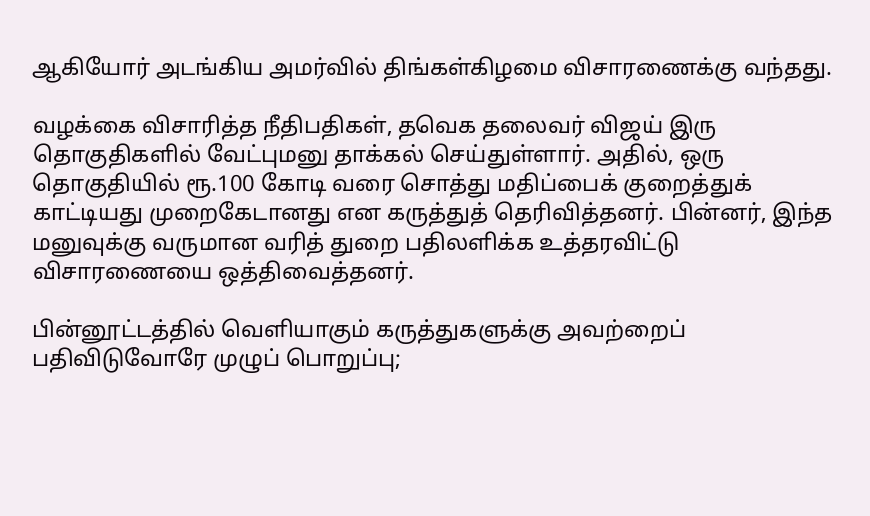ஆகியோர் அடங்கிய அமர்வில் திங்கள்கிழமை விசாரணைக்கு வந்தது.

வழக்கை விசாரித்த நீதிபதிகள், தவெக தலைவர் விஜய் இரு தொகுதிகளில் வேட்புமனு தாக்கல் செய்துள்ளார். அதில், ஒரு தொகுதியில் ரூ.100 கோடி வரை சொத்து மதிப்பைக் குறைத்துக் காட்டியது முறைகேடானது என கருத்துத் தெரிவித்தனர். பின்னர், இந்த மனுவுக்கு வருமான வரித் துறை பதிலளிக்க உத்தரவிட்டு விசாரணையை ஒத்திவைத்தனர்.

பின்னூட்டத்தில் வெளியாகும் கருத்துகளுக்கு அவற்றைப் பதிவிடுவோரே முழுப் பொறுப்பு;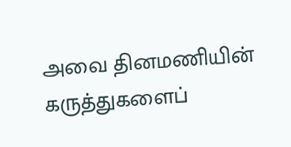அவை தினமணியின் கருத்துகளைப்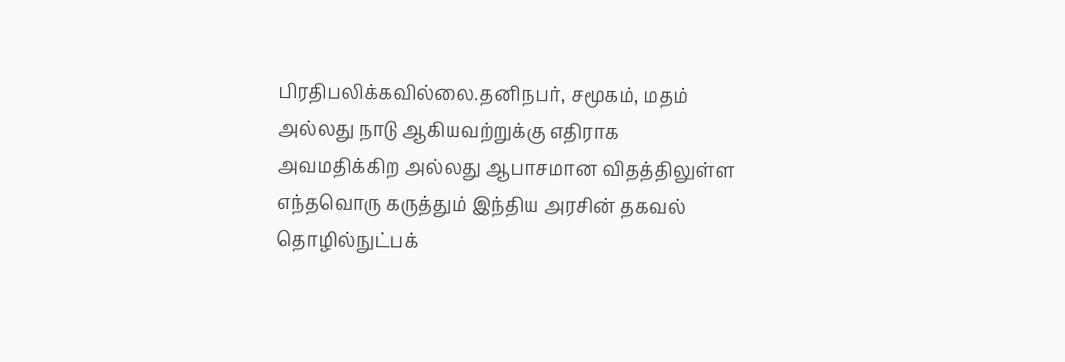பிரதிபலிக்கவில்லை.தனிநபர், சமூகம், மதம் அல்லது நாடு ஆகியவற்றுக்கு எதிராக அவமதிக்கிற அல்லது ஆபாசமான விதத்திலுள்ள எந்தவொரு கருத்தும் இந்திய அரசின் தகவல் தொழில்நுட்பக்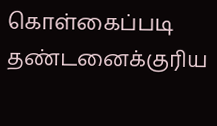கொள்கைப்படி தண்டனைக்குரிய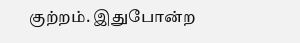குற்றம். இதுபோன்ற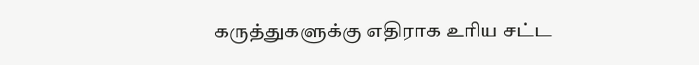கருத்துகளுக்கு எதிராக உரிய சட்ட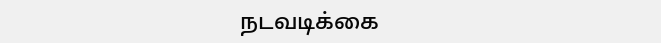நடவடிக்கை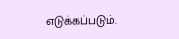எடுக்கப்படும்.